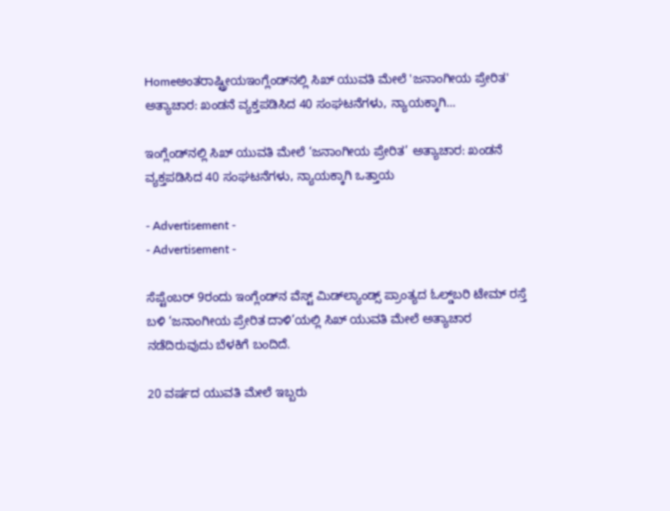Homeಅಂತರಾಷ್ಟ್ರೀಯಇಂಗ್ಲೆಂಡ್‌ನಲ್ಲಿ ಸಿಖ್ ಯುವತಿ ಮೇಲೆ 'ಜನಾಂಗೀಯ ಪ್ರೇರಿತ' ಅತ್ಯಾಚಾರ: ಖಂಡನೆ ವ್ಯಕ್ತಪಡಿಸಿದ 40 ಸಂಘಟನೆಗಳು, ನ್ಯಾಯಕ್ಕಾಗಿ...

ಇಂಗ್ಲೆಂಡ್‌ನಲ್ಲಿ ಸಿಖ್ ಯುವತಿ ಮೇಲೆ ‘ಜನಾಂಗೀಯ ಪ್ರೇರಿತ’ ಅತ್ಯಾಚಾರ: ಖಂಡನೆ ವ್ಯಕ್ತಪಡಿಸಿದ 40 ಸಂಘಟನೆಗಳು, ನ್ಯಾಯಕ್ಕಾಗಿ ಒತ್ತಾಯ

- Advertisement -
- Advertisement -

ಸೆಪ್ಟೆಂಬರ್ 9ರಂದು ಇಂಗ್ಲೆಂಡ್‌ನ ವೆಸ್ಟ್ ಮಿಡ್‌ಲ್ಯಾಂಡ್ಸ್‌ ಪ್ರಾಂತ್ಯದ ಓಲ್ಡ್‌ಬರಿ ಟೇಮ್ ರಸ್ತೆ ಬಳಿ ‘ಜನಾಂಗೀಯ ಪ್ರೇರಿತ ದಾಳಿ’ಯಲ್ಲಿ ಸಿಖ್ ಯುವತಿ ಮೇಲೆ ಅತ್ಯಾಚಾರ ನಡೆದಿರುವುದು ಬೆಳಕಿಗೆ ಬಂದಿದೆ.

20 ವರ್ಷದ ಯುವತಿ ಮೇಲೆ ಇಬ್ಬರು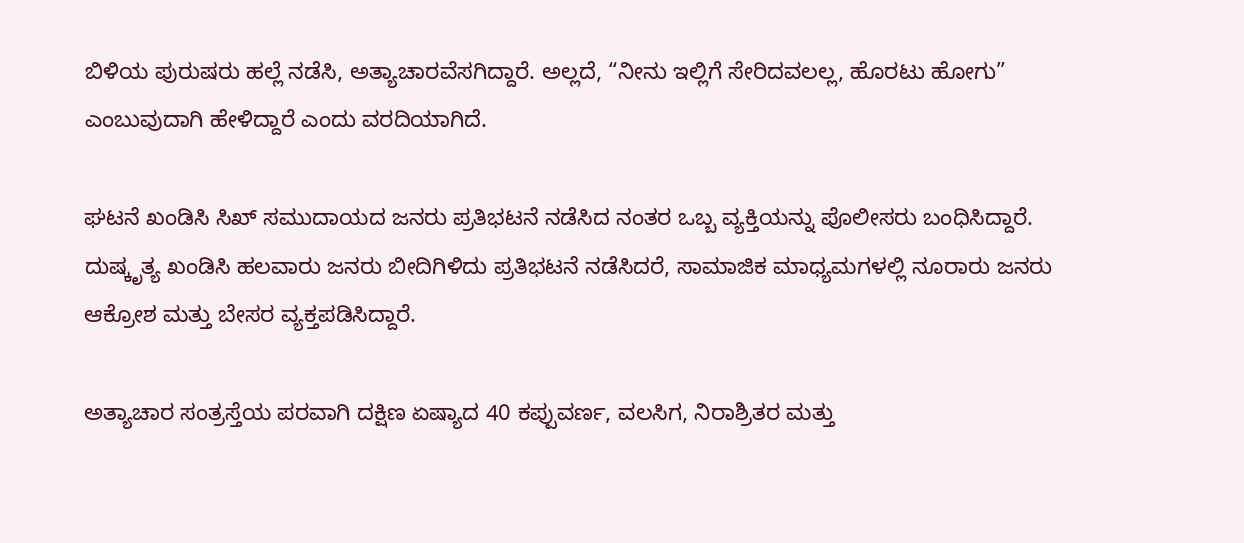ಬಿಳಿಯ ಪುರುಷರು ಹಲ್ಲೆ ನಡೆಸಿ, ಅತ್ಯಾಚಾರವೆಸಗಿದ್ದಾರೆ. ಅಲ್ಲದೆ, “ನೀನು ಇಲ್ಲಿಗೆ ಸೇರಿದವಲಲ್ಲ, ಹೊರಟು ಹೋಗು” ಎಂಬುವುದಾಗಿ ಹೇಳಿದ್ದಾರೆ ಎಂದು ವರದಿಯಾಗಿದೆ.

ಘಟನೆ ಖಂಡಿಸಿ ಸಿಖ್ ಸಮುದಾಯದ ಜನರು ಪ್ರತಿಭಟನೆ ನಡೆಸಿದ ನಂತರ ಒಬ್ಬ ವ್ಯಕ್ತಿಯನ್ನು ಪೊಲೀಸರು ಬಂಧಿಸಿದ್ದಾರೆ. ದುಷ್ಕೃತ್ಯ ಖಂಡಿಸಿ ಹಲವಾರು ಜನರು ಬೀದಿಗಿಳಿದು ಪ್ರತಿಭಟನೆ ನಡೆಸಿದರೆ, ಸಾಮಾಜಿಕ ಮಾಧ್ಯಮಗಳಲ್ಲಿ ನೂರಾರು ಜನರು ಆಕ್ರೋಶ ಮತ್ತು ಬೇಸರ ವ್ಯಕ್ತಪಡಿಸಿದ್ದಾರೆ.

ಅತ್ಯಾಚಾರ ಸಂತ್ರಸ್ತೆಯ ಪರವಾಗಿ ದಕ್ಷಿಣ ಏಷ್ಯಾದ 40 ಕಪ್ಪುವರ್ಣ, ವಲಸಿಗ, ನಿರಾಶ್ರಿತರ ಮತ್ತು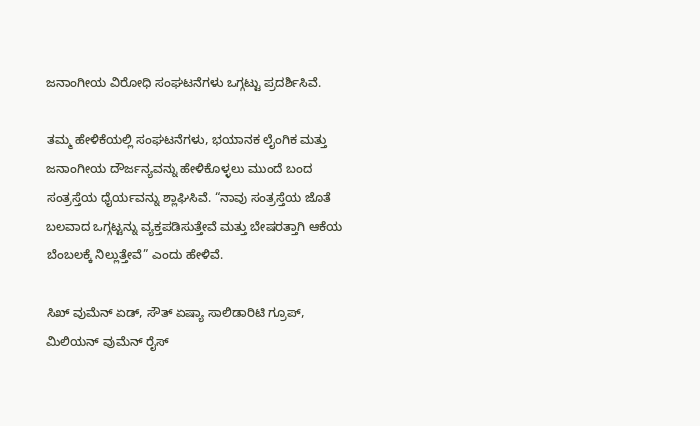ಜನಾಂಗೀಯ ವಿರೋಧಿ ಸಂಘಟನೆಗಳು ಒಗ್ಗಟ್ಟು ಪ್ರದರ್ಶಿಸಿವೆ.

ತಮ್ಮ ಹೇಳಿಕೆಯಲ್ಲಿ ಸಂಘಟನೆಗಳು, ಭಯಾನಕ ಲೈಂಗಿಕ ಮತ್ತು ಜನಾಂಗೀಯ ದೌರ್ಜನ್ಯವನ್ನು ಹೇಳಿಕೊಳ್ಳಲು ಮುಂದೆ ಬಂದ ಸಂತ್ರಸ್ತೆಯ ಧೈರ್ಯವನ್ನು ಶ್ಲಾಘಿಸಿವೆ. “ನಾವು ಸಂತ್ರಸ್ತೆಯ ಜೊತೆ ಬಲವಾದ ಒಗ್ಗಟ್ಟನ್ನು ವ್ಯಕ್ತಪಡಿಸುತ್ತೇವೆ ಮತ್ತು ಬೇಷರತ್ತಾಗಿ ಆಕೆಯ ಬೆಂಬಲಕ್ಕೆ ನಿಲ್ಲುತ್ತೇವೆ” ಎಂದು ಹೇಳಿವೆ.

ಸಿಖ್ ವುಮೆನ್ ಏಡ್, ಸೌತ್ ಏಷ್ಯಾ ಸಾಲಿಡಾರಿಟಿ ಗ್ರೂಪ್, ಮಿಲಿಯನ್ ವುಮೆನ್ ರೈಸ್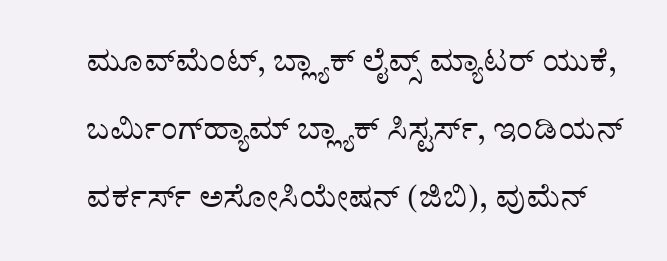ಮೂವ್‌ಮೆಂಟ್, ಬ್ಲ್ಯಾಕ್ ಲೈವ್ಸ್ ಮ್ಯಾಟರ್ ಯುಕೆ, ಬರ್ಮಿಂಗ್‌ಹ್ಯಾಮ್ ಬ್ಲ್ಯಾಕ್ ಸಿಸ್ಟರ್ಸ್, ಇಂಡಿಯನ್ ವರ್ಕರ್ಸ್ ಅಸೋಸಿಯೇಷನ್ (ಜಿಬಿ), ವುಮೆನ್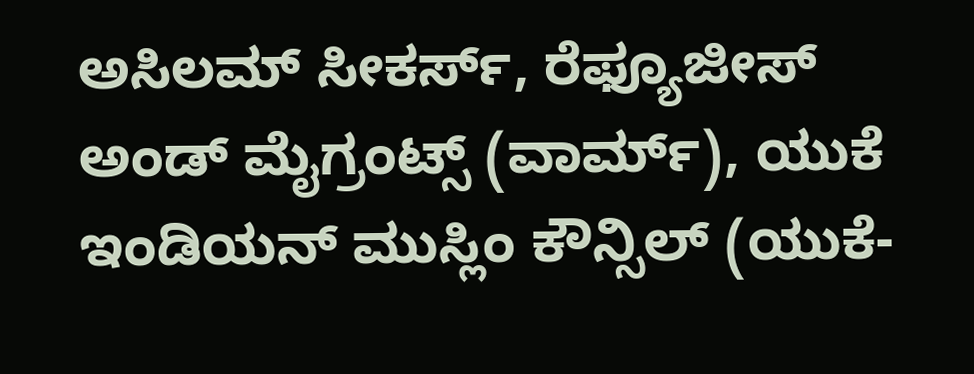ಅಸಿಲಮ್ ಸೀಕರ್ಸ್, ರೆಫ್ಯೂಜೀಸ್ ಅಂಡ್ ಮೈಗ್ರಂಟ್ಸ್ (ವಾರ್ಮ್), ಯುಕೆ ಇಂಡಿಯನ್ ಮುಸ್ಲಿಂ ಕೌನ್ಸಿಲ್ (ಯುಕೆ-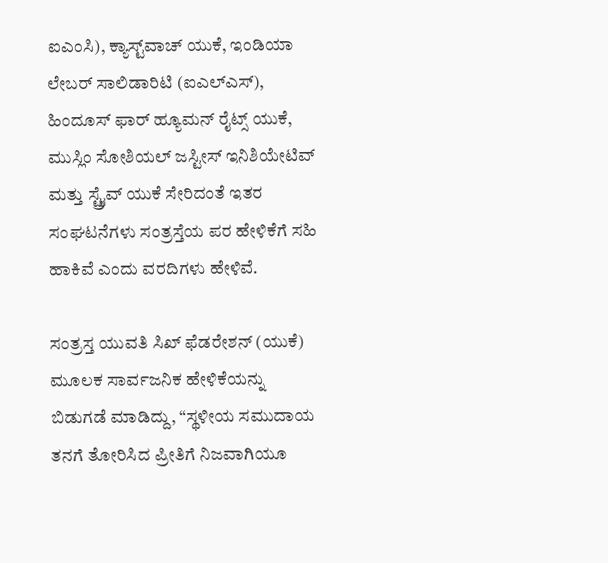ಐಎಂಸಿ), ಕ್ಯಾಸ್ಟ್‌ವಾಚ್ ಯುಕೆ, ಇಂಡಿಯಾ ಲೇಬರ್ ಸಾಲಿಡಾರಿಟಿ (ಐಎಲ್ಎಸ್), ಹಿಂದೂಸ್ ಫಾರ್ ಹ್ಯೂಮನ್ ರೈಟ್ಸ್ ಯುಕೆ, ಮುಸ್ಲಿಂ ಸೋಶಿಯಲ್ ಜಸ್ಟೀಸ್ ಇನಿಶಿಯೇಟಿವ್ ಮತ್ತು ಸ್ಟ್ರೈವ್ ಯುಕೆ ಸೇರಿದಂತೆ ಇತರ ಸಂಘಟನೆಗಳು ಸಂತ್ರಸ್ತೆಯ ಪರ ಹೇಳಿಕೆಗೆ ಸಹಿ ಹಾಕಿವೆ ಎಂದು ವರದಿಗಳು ಹೇಳಿವೆ.

ಸಂತ್ರಸ್ತ ಯುವತಿ ಸಿಖ್ ಫೆಡರೇಶನ್ (ಯುಕೆ) ಮೂಲಕ ಸಾರ್ವಜನಿಕ ಹೇಳಿಕೆಯನ್ನು ಬಿಡುಗಡೆ ಮಾಡಿದ್ದು, “ಸ್ಥಳೀಯ ಸಮುದಾಯ ತನಗೆ ತೋರಿಸಿದ ಪ್ರೀತಿಗೆ ನಿಜವಾಗಿಯೂ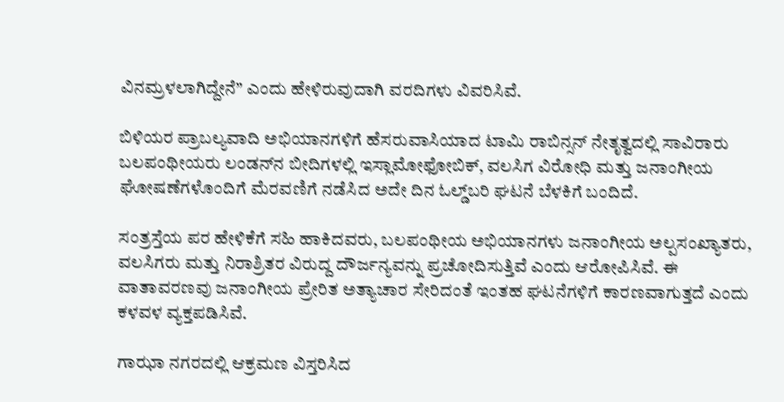ವಿನಮ್ರಳಲಾಗಿದ್ದೇನೆ” ಎಂದು ಹೇಳಿರುವುದಾಗಿ ವರದಿಗಳು ವಿವರಿಸಿವೆ.

ಬಿಳಿಯರ ಪ್ರಾಬಲ್ಯವಾದಿ ಅಭಿಯಾನಗಳಿಗೆ ಹೆಸರುವಾಸಿಯಾದ ಟಾಮಿ ರಾಬಿನ್ಸನ್ ನೇತೃತ್ವದಲ್ಲಿ ಸಾವಿರಾರು ಬಲಪಂಥೀಯರು ಲಂಡನ್‌ನ ಬೀದಿಗಳಲ್ಲಿ ಇಸ್ಲಾಮೋಫೋಬಿಕ್, ವಲಸಿಗ ವಿರೋಧಿ ಮತ್ತು ಜನಾಂಗೀಯ ಘೋಷಣೆಗಳೊಂದಿಗೆ ಮೆರವಣಿಗೆ ನಡೆಸಿದ ಅದೇ ದಿನ ಓಲ್ಡ್‌ಬರಿ ಘಟನೆ ಬೆಳಕಿಗೆ ಬಂದಿದೆ.

ಸಂತ್ರಸ್ತೆಯ ಪರ ಹೇಳಿಕೆಗೆ ಸಹಿ ಹಾಕಿದವರು, ಬಲಪಂಥೀಯ ಅಭಿಯಾನಗಳು ಜನಾಂಗೀಯ ಅಲ್ಪಸಂಖ್ಯಾತರು, ವಲಸಿಗರು ಮತ್ತು ನಿರಾಶ್ರಿತರ ವಿರುದ್ದ ದೌರ್ಜನ್ಯವನ್ನು ಪ್ರಚೋದಿಸುತ್ತಿವೆ ಎಂದು ಆರೋಪಿಸಿವೆ. ಈ ವಾತಾವರಣವು ಜನಾಂಗೀಯ ಪ್ರೇರಿತ ಅತ್ಯಾಚಾರ ಸೇರಿದಂತೆ ಇಂತಹ ಘಟನೆಗಳಿಗೆ ಕಾರಣವಾಗುತ್ತದೆ ಎಂದು ಕಳವಳ ವ್ಯಕ್ತಪಡಿಸಿವೆ.

ಗಾಝಾ ನಗರದಲ್ಲಿ ಆಕ್ರಮಣ ವಿಸ್ತರಿಸಿದ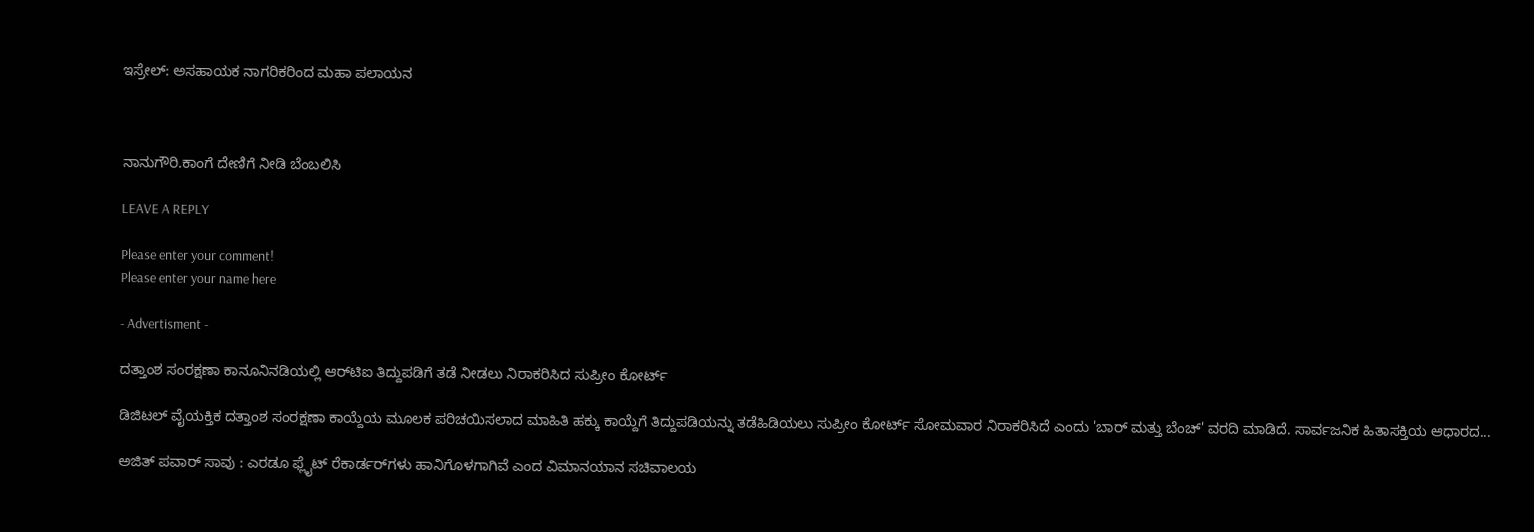ಇಸ್ರೇಲ್: ಅಸಹಾಯಕ ನಾಗರಿಕರಿಂದ ಮಹಾ ಪಲಾಯನ



ನಾನುಗೌರಿ.ಕಾಂಗೆ ದೇಣಿಗೆ ನೀಡಿ ಬೆಂಬಲಿಸಿ

LEAVE A REPLY

Please enter your comment!
Please enter your name here

- Advertisment -

ದತ್ತಾಂಶ ಸಂರಕ್ಷಣಾ ಕಾನೂನಿನಡಿಯಲ್ಲಿ ಆರ್‌ಟಿಐ ತಿದ್ದುಪಡಿಗೆ ತಡೆ ನೀಡಲು ನಿರಾಕರಿಸಿದ ಸುಪ್ರೀಂ ಕೋರ್ಟ್

ಡಿಜಿಟಲ್ ವೈಯಕ್ತಿಕ ದತ್ತಾಂಶ ಸಂರಕ್ಷಣಾ ಕಾಯ್ದೆಯ ಮೂಲಕ ಪರಿಚಯಿಸಲಾದ ಮಾಹಿತಿ ಹಕ್ಕು ಕಾಯ್ದೆಗೆ ತಿದ್ದುಪಡಿಯನ್ನು ತಡೆಹಿಡಿಯಲು ಸುಪ್ರೀಂ ಕೋರ್ಟ್ ಸೋಮವಾರ ನಿರಾಕರಿಸಿದೆ ಎಂದು 'ಬಾರ್ ಮತ್ತು ಬೆಂಚ್' ವರದಿ ಮಾಡಿದೆ. ಸಾರ್ವಜನಿಕ ಹಿತಾಸಕ್ತಿಯ ಆಧಾರದ...

ಅಜಿತ್ ಪವಾರ್ ಸಾವು : ಎರಡೂ ಫ್ಲೈಟ್ ರೆಕಾರ್ಡರ್‌ಗಳು ಹಾನಿಗೊಳಗಾಗಿವೆ ಎಂದ ವಿಮಾನಯಾನ ಸಚಿವಾಲಯ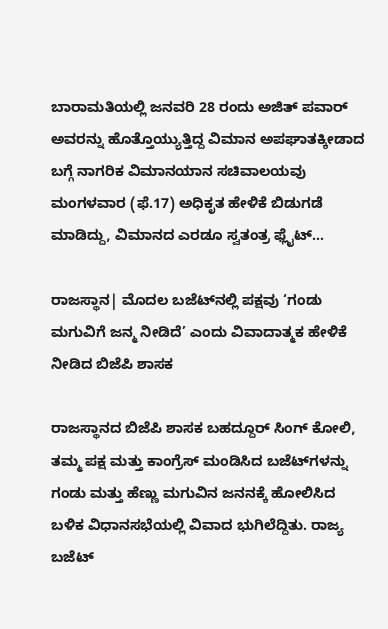ಬಾರಾಮತಿಯಲ್ಲಿ ಜನವರಿ 28 ರಂದು ಅಜಿತ್ ಪವಾರ್ ಅವರನ್ನು ಹೊತ್ತೊಯ್ಯುತ್ತಿದ್ದ ವಿಮಾನ ಅಪಘಾತಕ್ಕೀಡಾದ ಬಗ್ಗೆ ನಾಗರಿಕ ವಿಮಾನಯಾನ ಸಚಿವಾಲಯವು ಮಂಗಳವಾರ (ಫೆ.17) ಅಧಿಕೃತ ಹೇಳಿಕೆ ಬಿಡುಗಡೆ ಮಾಡಿದ್ದು, ವಿಮಾನದ ಎರಡೂ ಸ್ವತಂತ್ರ ಫ್ಲೈಟ್...

ರಾಜಸ್ಥಾನ| ಮೊದಲ ಬಜೆಟ್‌ನಲ್ಲಿ ಪಕ್ಷವು ‘ಗಂಡು ಮಗುವಿಗೆ ಜನ್ಮ ನೀಡಿದೆ’ ಎಂದು ವಿವಾದಾತ್ಮಕ ಹೇಳಿಕೆ ನೀಡಿದ ಬಿಜೆಪಿ ಶಾಸಕ

ರಾಜಸ್ಥಾನದ ಬಿಜೆಪಿ ಶಾಸಕ ಬಹದ್ದೂರ್ ಸಿಂಗ್ ಕೋಲಿ, ತಮ್ಮ ಪಕ್ಷ ಮತ್ತು ಕಾಂಗ್ರೆಸ್ ಮಂಡಿಸಿದ ಬಜೆಟ್‌ಗಳನ್ನು ಗಂಡು ಮತ್ತು ಹೆಣ್ಣು ಮಗುವಿನ ಜನನಕ್ಕೆ ಹೋಲಿಸಿದ ಬಳಿಕ ವಿಧಾನಸಭೆಯಲ್ಲಿ ವಿವಾದ ಭುಗಿಲೆದ್ದಿತು. ರಾಜ್ಯ ಬಜೆಟ್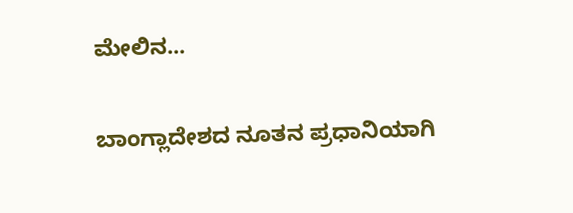ಮೇಲಿನ...

ಬಾಂಗ್ಲಾದೇಶದ ನೂತನ ಪ್ರಧಾನಿಯಾಗಿ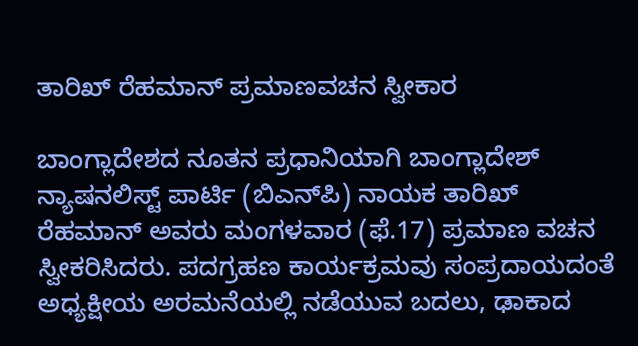ತಾರಿಖ್ ರೆಹಮಾನ್ ಪ್ರಮಾಣವಚನ ಸ್ವೀಕಾರ

ಬಾಂಗ್ಲಾದೇಶದ ನೂತನ ಪ್ರಧಾನಿಯಾಗಿ ಬಾಂಗ್ಲಾದೇಶ್ ನ್ಯಾಷನಲಿಸ್ಟ್ ಪಾರ್ಟಿ (ಬಿಎನ್‌ಪಿ) ನಾಯಕ ತಾರಿಖ್ ರೆಹಮಾನ್ ಅವರು ಮಂಗಳವಾರ (ಫೆ.17) ಪ್ರಮಾಣ ವಚನ ಸ್ವೀಕರಿಸಿದರು. ಪದಗ್ರಹಣ ಕಾರ್ಯಕ್ರಮವು ಸಂಪ್ರದಾಯದಂತೆ ಅಧ್ಯಕ್ಷೀಯ ಅರಮನೆಯಲ್ಲಿ ನಡೆಯುವ ಬದಲು, ಢಾಕಾದ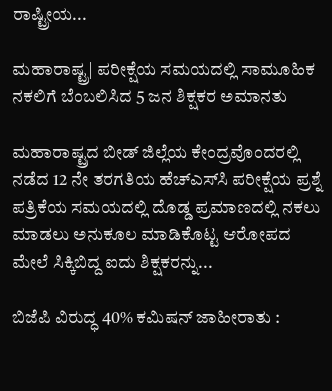ರಾಷ್ಟ್ರೀಯ...

ಮಹಾರಾಷ್ಟ್ರ| ಪರೀಕ್ಷೆಯ ಸಮಯದಲ್ಲಿ ಸಾಮೂಹಿಕ ನಕಲಿಗೆ ಬೆಂಬಲಿಸಿದ 5 ಜನ ಶಿಕ್ಷಕರ ಅಮಾನತು

ಮಹಾರಾಷ್ಟ್ರದ ಬೀಡ್ ಜಿಲ್ಲೆಯ ಕೇಂದ್ರವೊಂದರಲ್ಲಿ ನಡೆದ 12 ನೇ ತರಗತಿಯ ಹೆಚ್‌ಎಸ್‌ಸಿ ಪರೀಕ್ಷೆಯ ಪ್ರಶ್ನೆ ಪತ್ರಿಕೆಯ ಸಮಯದಲ್ಲಿ ದೊಡ್ಡ ಪ್ರಮಾಣದಲ್ಲಿ ನಕಲು ಮಾಡಲು ಅನುಕೂಲ ಮಾಡಿಕೊಟ್ಟ ಆರೋಪದ ಮೇಲೆ ಸಿಕ್ಕಿಬಿದ್ದ ಐದು ಶಿಕ್ಷಕರನ್ನು...

ಬಿಜೆಪಿ ವಿರುದ್ಧ 40% ಕಮಿಷನ್ ಜಾಹೀರಾತು :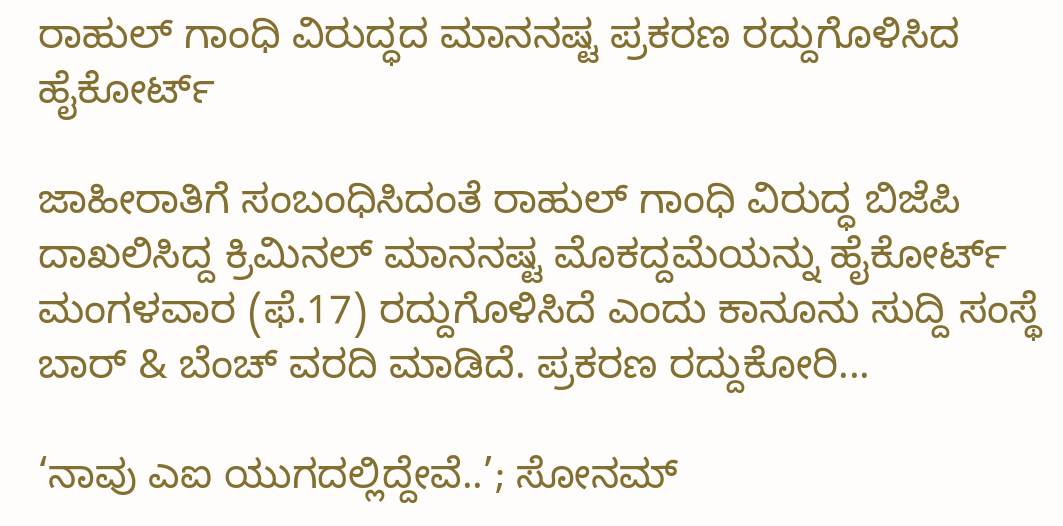ರಾಹುಲ್ ಗಾಂಧಿ ವಿರುದ್ಧದ ಮಾನನಷ್ಟ ಪ್ರಕರಣ ರದ್ದುಗೊಳಿಸಿದ ಹೈಕೋರ್ಟ್‌

ಜಾಹೀರಾತಿಗೆ ಸಂಬಂಧಿಸಿದಂತೆ ರಾಹುಲ್ ಗಾಂಧಿ ವಿರುದ್ಧ ಬಿಜೆಪಿ ದಾಖಲಿಸಿದ್ದ ಕ್ರಿಮಿನಲ್ ಮಾನನಷ್ಟ ಮೊಕದ್ದಮೆಯನ್ನು ಹೈಕೋರ್ಟ್ ಮಂಗಳವಾರ (ಫೆ.17) ರದ್ದುಗೊಳಿಸಿದೆ ಎಂದು ಕಾನೂನು ಸುದ್ದಿ ಸಂಸ್ಥೆ ಬಾರ್ & ಬೆಂಚ್ ವರದಿ ಮಾಡಿದೆ. ಪ್ರಕರಣ ರದ್ದುಕೋರಿ...

‘ನಾವು ಎಐ ಯುಗದಲ್ಲಿದ್ದೇವೆ..’; ಸೋನಮ್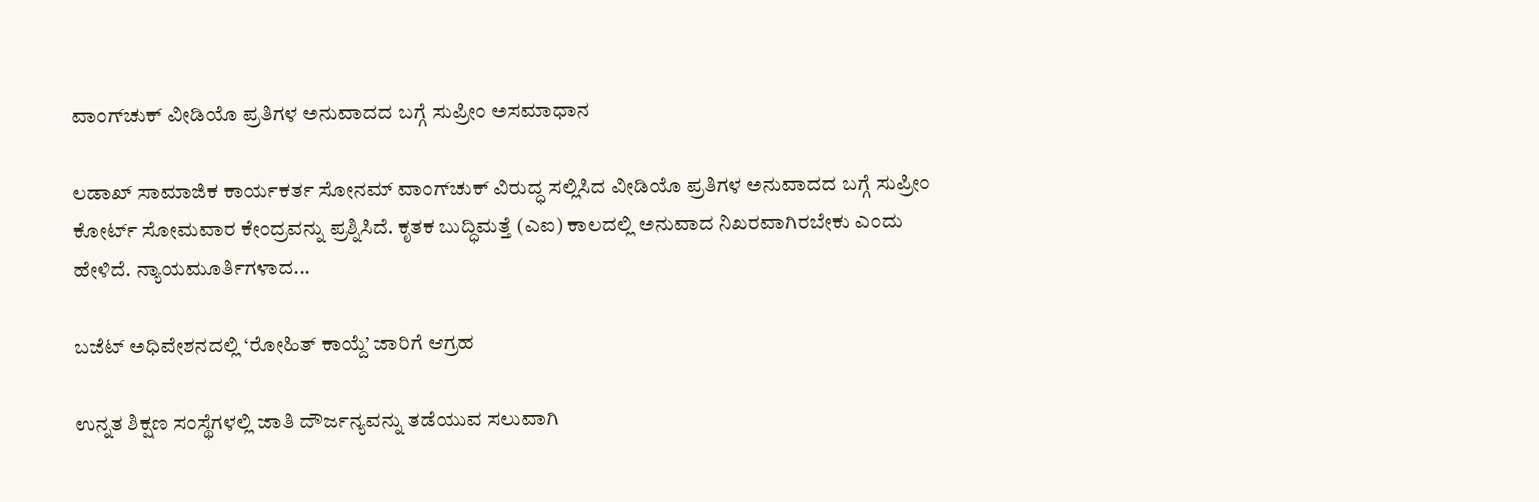ವಾಂಗ್‌ಚುಕ್ ವೀಡಿಯೊ ಪ್ರತಿಗಳ ಅನುವಾದದ ಬಗ್ಗೆ ಸುಪ್ರೀಂ ಅಸಮಾಧಾನ

ಲಡಾಖ್ ಸಾಮಾಜಿಕ ಕಾರ್ಯಕರ್ತ ಸೋನಮ್ ವಾಂಗ್‌ಚುಕ್ ವಿರುದ್ಧ ಸಲ್ಲಿಸಿದ ವೀಡಿಯೊ ಪ್ರತಿಗಳ ಅನುವಾದದ ಬಗ್ಗೆ ಸುಪ್ರೀಂ ಕೋರ್ಟ್ ಸೋಮವಾರ ಕೇಂದ್ರವನ್ನು ಪ್ರಶ್ನಿಸಿದೆ. ಕೃತಕ ಬುದ್ಧಿಮತ್ತೆ (ಎಐ) ಕಾಲದಲ್ಲಿ ಅನುವಾದ ನಿಖರವಾಗಿರಬೇಕು ಎಂದು ಹೇಳಿದೆ. ನ್ಯಾಯಮೂರ್ತಿಗಳಾದ...

ಬಜೆಟ್ ಅಧಿವೇಶನದಲ್ಲಿ ‘ರೋಹಿತ್ ಕಾಯ್ದೆ’ ಜಾರಿಗೆ ಆಗ್ರಹ

ಉನ್ನತ ಶಿಕ್ಷಣ ಸಂಸ್ಥೆಗಳಲ್ಲಿ ಜಾತಿ ದೌರ್ಜನ್ಯವನ್ನು ತಡೆಯುವ ಸಲುವಾಗಿ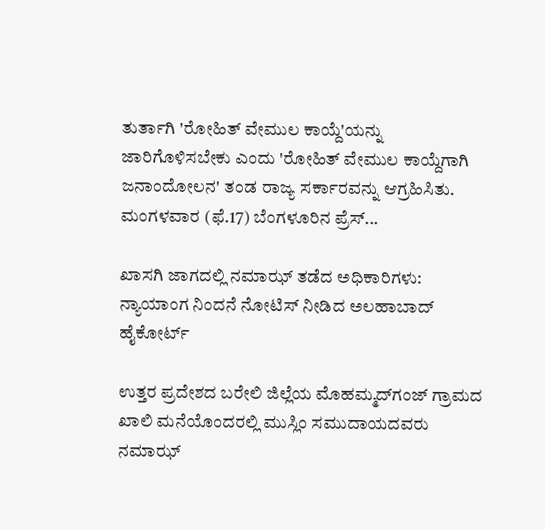ತುರ್ತಾಗಿ 'ರೋಹಿತ್ ವೇಮುಲ ಕಾಯ್ದೆ'ಯನ್ನು ಜಾರಿಗೊಳಿಸಬೇಕು ಎಂದು 'ರೋಹಿತ್ ವೇಮುಲ ಕಾಯ್ದೆಗಾಗಿ ಜನಾಂದೋಲನ' ತಂಡ ರಾಜ್ಯ ಸರ್ಕಾರವನ್ನು ಆಗ್ರಹಿಸಿತು. ಮಂಗಳವಾರ (ಫೆ.17) ಬೆಂಗಳೂರಿನ ಪ್ರೆಸ್‌...

ಖಾಸಗಿ ಜಾಗದಲ್ಲಿ ನಮಾಝ್ ತಡೆದ ಅಧಿಕಾರಿಗಳು: ನ್ಯಾಯಾಂಗ ನಿಂದನೆ ನೋಟಿಸ್ ನೀಡಿದ ಅಲಹಾಬಾದ್ ಹೈಕೋರ್ಟ್

ಉತ್ತರ ಪ್ರದೇಶದ ಬರೇಲಿ ಜಿಲ್ಲೆಯ ಮೊಹಮ್ಮದ್‌ಗಂಜ್ ಗ್ರಾಮದ ಖಾಲಿ ಮನೆಯೊಂದರಲ್ಲಿ ಮುಸ್ಲಿಂ ಸಮುದಾಯದವರು ನಮಾಝ್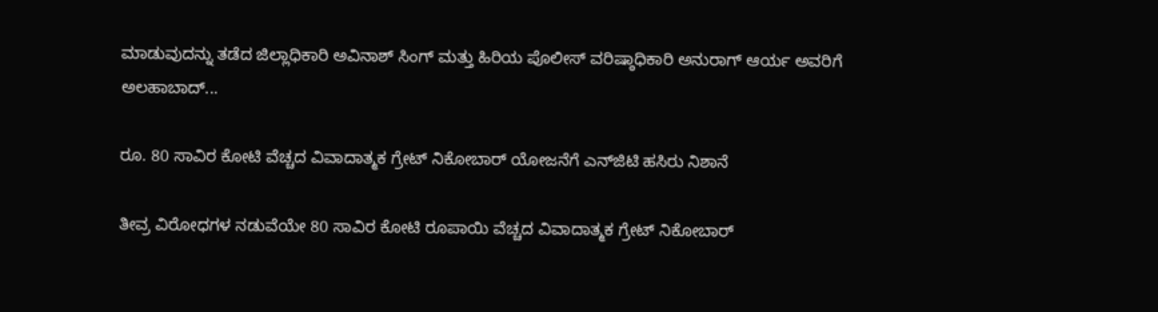ಮಾಡುವುದನ್ನು ತಡೆದ ಜಿಲ್ಲಾಧಿಕಾರಿ ಅವಿನಾಶ್ ಸಿಂಗ್ ಮತ್ತು ಹಿರಿಯ ಪೊಲೀಸ್ ವರಿಷ್ಠಾಧಿಕಾರಿ ಅನುರಾಗ್ ಆರ್ಯ ಅವರಿಗೆ ಅಲಹಾಬಾದ್...

ರೂ. 80 ಸಾವಿರ ಕೋಟಿ ವೆಚ್ಚದ ವಿವಾದಾತ್ಮಕ ಗ್ರೇಟ್ ನಿಕೋಬಾರ್ ಯೋಜನೆಗೆ ಎನ್‌ಜಿಟಿ ಹಸಿರು ನಿಶಾನೆ

ತೀವ್ರ ವಿರೋಧಗಳ ನಡುವೆಯೇ 80 ಸಾವಿರ ಕೋಟಿ ರೂಪಾಯಿ ವೆಚ್ಚದ ವಿವಾದಾತ್ಮಕ ಗ್ರೇಟ್ ನಿಕೋಬಾರ್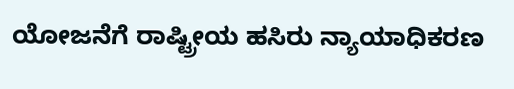ಯೋಜನೆಗೆ ರಾಷ್ಟ್ರೀಯ ಹಸಿರು ನ್ಯಾಯಾಧಿಕರಣ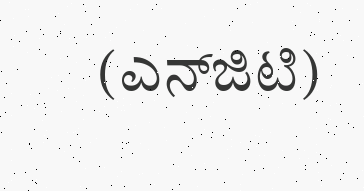(ಎನ್‌ಜಿಟಿ)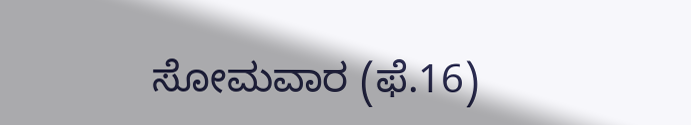ಸೋಮವಾರ (ಫೆ.16)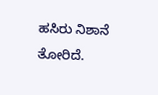ಹಸಿರು ನಿಶಾನೆ ತೋರಿದೆ.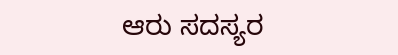ಆರು ಸದಸ್ಯರ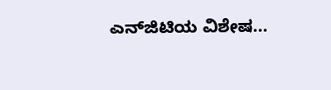ಎನ್‌ಜಿಟಿಯ ವಿಶೇಷ...